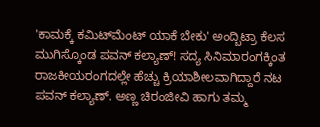'ಕಾಮಕ್ಕೆ ಕಮಿಟ್‌ಮೆಂಟ್ ಯಾಕೆ ಬೇಕು' ಅಂದ್ಬಿಟ್ರಾ ಕೆಲಸ ಮುಗಿಸ್ಕೊಂಡ ಪವನ್ ಕಲ್ಯಾಣ್! ಸದ್ಯ ಸಿನಿಮಾರಂಗಕ್ಕಿಂತ ರಾಜಕೀಯರಂಗದಲ್ಲೇ ಹೆಚ್ಚು ಕ್ರಿಯಾಶೀಲವಾಗಿದ್ದಾರೆ ನಟ ಪವನ್ ಕಲ್ಯಾಣ್. ಅಣ್ಣ ಚಿರಂಜೀವಿ ಹಾಗು ತಮ್ಮ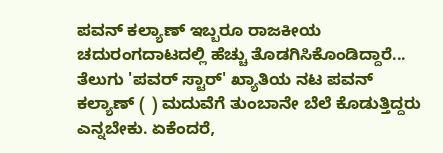ಪವನ್ ಕಲ್ಯಾಣ್ ಇಬ್ಬರೂ ರಾಜಕೀಯ ಚದುರಂಗದಾಟದಲ್ಲಿ ಹೆಚ್ಚು ತೊಡಗಿಸಿಕೊಂಡಿದ್ದಾರೆ... ತೆಲುಗು 'ಪವರ್ ಸ್ಟಾರ್' ಖ್ಯಾತಿಯ ನಟ ಪವನ್ ಕಲ್ಯಾಣ್ ( ) ಮದುವೆಗೆ ತುಂಬಾನೇ ಬೆಲೆ ಕೊಡುತ್ತಿದ್ದರು ಎನ್ನಬೇಕು. ಏಕೆಂದರೆ,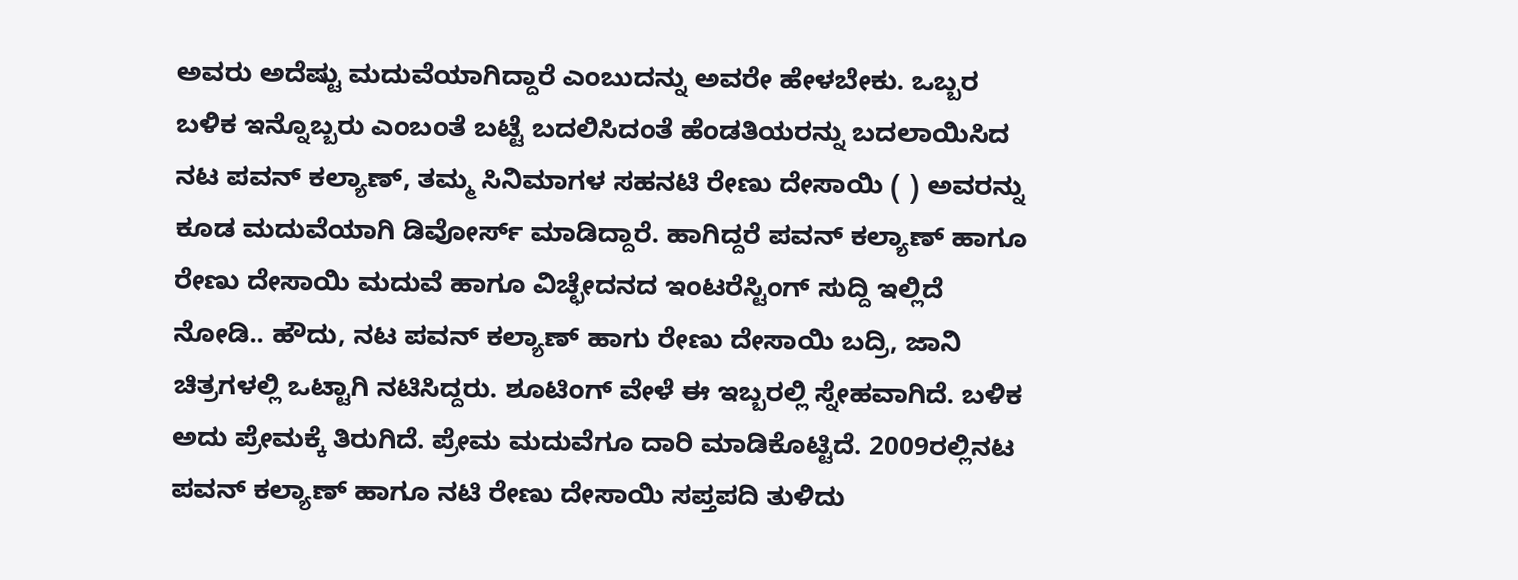ಅವರು ಅದೆಷ್ಟು ಮದುವೆಯಾಗಿದ್ದಾರೆ ಎಂಬುದನ್ನು ಅವರೇ ಹೇಳಬೇಕು. ಒಬ್ಬರ ಬಳಿಕ ಇನ್ನೊಬ್ಬರು ಎಂಬಂತೆ ಬಟ್ಟೆ ಬದಲಿಸಿದಂತೆ ಹೆಂಡತಿಯರನ್ನು ಬದಲಾಯಿಸಿದ ನಟ ಪವನ್ ಕಲ್ಯಾಣ್‌, ತಮ್ಮ ಸಿನಿಮಾಗಳ ಸಹನಟಿ ರೇಣು ದೇಸಾಯಿ ( ) ಅವರನ್ನು ಕೂಡ ಮದುವೆಯಾಗಿ ಡಿವೋರ್ಸ್ ಮಾಡಿದ್ದಾರೆ. ಹಾಗಿದ್ದರೆ ಪವನ್ ಕಲ್ಯಾಣ್ ಹಾಗೂ ರೇಣು ದೇಸಾಯಿ ಮದುವೆ ಹಾಗೂ ವಿಚ್ಛೇದನದ ಇಂಟರೆಸ್ಟಿಂಗ್ ಸುದ್ದಿ ಇಲ್ಲಿದೆ ನೋಡಿ.. ಹೌದು, ನಟ ಪವನ್ ಕಲ್ಯಾಣ್ ಹಾಗು ರೇಣು ದೇಸಾಯಿ ಬದ್ರಿ, ಜಾನಿ ಚಿತ್ರಗಳಲ್ಲಿ ಒಟ್ಟಾಗಿ ನಟಿಸಿದ್ದರು. ಶೂಟಿಂಗ್ ವೇಳೆ ಈ ಇಬ್ಬರಲ್ಲಿ ಸ್ನೇಹವಾಗಿದೆ. ಬಳಿಕ ಅದು ಪ್ರೇಮಕ್ಕೆ ತಿರುಗಿದೆ. ಪ್ರೇಮ ಮದುವೆಗೂ ದಾರಿ ಮಾಡಿಕೊಟ್ಟಿದೆ. 2009ರಲ್ಲಿನಟ ಪವನ್ ಕಲ್ಯಾಣ್ ಹಾಗೂ ನಟಿ ರೇಣು ದೇಸಾಯಿ ಸಪ್ತಪದಿ ತುಳಿದು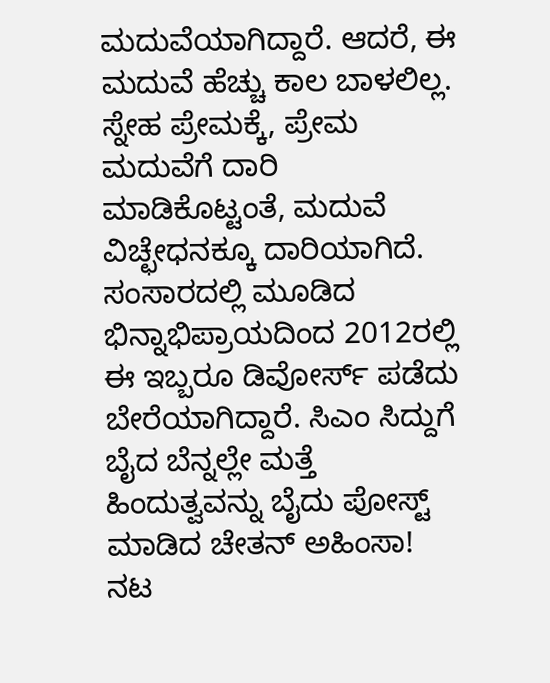ಮದುವೆಯಾಗಿದ್ದಾರೆ. ಆದರೆ, ಈ ಮದುವೆ ಹೆಚ್ಚು ಕಾಲ ಬಾಳಲಿಲ್ಲ. ಸ್ನೇಹ ಪ್ರೇಮಕ್ಕೆ, ಪ್ರೇಮ ಮದುವೆಗೆ ದಾರಿ ಮಾಡಿಕೊಟ್ಟಂತೆ, ಮದುವೆ ವಿಚ್ಛೇಧನಕ್ಕೂ ದಾರಿಯಾಗಿದೆ. ಸಂಸಾರದಲ್ಲಿ ಮೂಡಿದ ಭಿನ್ನಾಭಿಪ್ರಾಯದಿಂದ 2012ರಲ್ಲಿ ಈ ಇಬ್ಬರೂ ಡಿವೋರ್ಸ್ ಪಡೆದು ಬೇರೆಯಾಗಿದ್ದಾರೆ. ಸಿಎಂ ಸಿದ್ದುಗೆ ಬೈದ ಬೆನ್ನಲ್ಲೇ ಮತ್ತೆ ಹಿಂದುತ್ವವನ್ನು ಬೈದು ಪೋಸ್ಟ್ ಮಾಡಿದ ಚೇತನ್ ಅಹಿಂಸಾ! ನಟ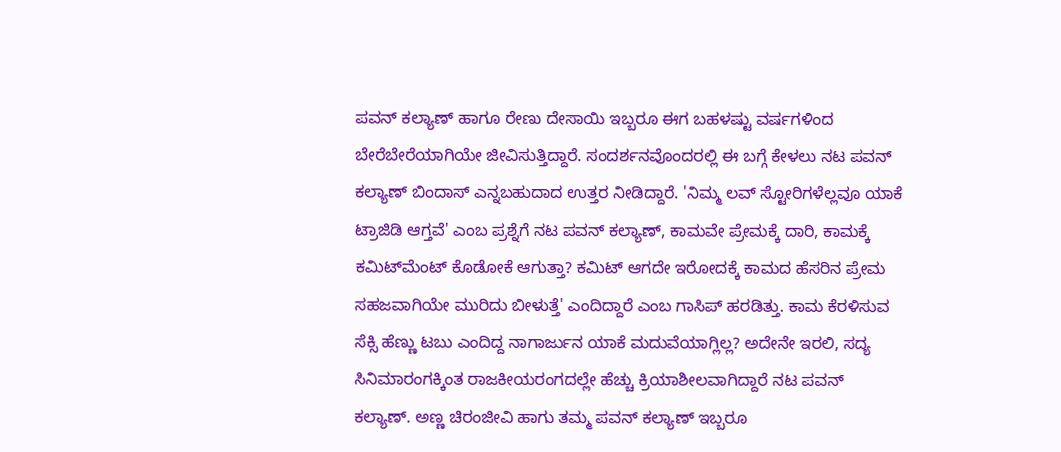ಪವನ್ ಕಲ್ಯಾಣ್ ಹಾಗೂ ರೇಣು ದೇಸಾಯಿ ಇಬ್ಬರೂ ಈಗ ಬಹಳಷ್ಟು ವರ್ಷಗಳಿಂದ ಬೇರೆಬೇರೆಯಾಗಿಯೇ ಜೀವಿಸುತ್ತಿದ್ದಾರೆ. ಸಂದರ್ಶನವೊಂದರಲ್ಲಿ ಈ ಬಗ್ಗೆ ಕೇಳಲು ನಟ ಪವನ್ ಕಲ್ಯಾಣ್ ಬಿಂದಾಸ್ ಎನ್ನಬಹುದಾದ ಉತ್ತರ ನೀಡಿದ್ದಾರೆ. 'ನಿಮ್ಮ ಲವ್ ಸ್ಟೋರಿಗಳೆಲ್ಲವೂ ಯಾಕೆ ಟ್ರಾಜಿಡಿ ಆಗ್ತವೆ' ಎಂಬ ಪ್ರಶ್ನೆಗೆ ನಟ ಪವನ್ ಕಲ್ಯಾಣ್, ಕಾಮವೇ ಪ್ರೇಮಕ್ಕೆ ದಾರಿ, ಕಾಮಕ್ಕೆ ಕಮಿಟ್‌ಮೆಂಟ್ ಕೊಡೋಕೆ ಆಗುತ್ತಾ? ಕಮಿಟ್‌ ಆಗದೇ ಇರೋದಕ್ಕೆ ಕಾಮದ ಹೆಸರಿನ ಪ್ರೇಮ ಸಹಜವಾಗಿಯೇ ಮುರಿದು ಬೀಳುತ್ತೆ' ಎಂದಿದ್ದಾರೆ ಎಂಬ ಗಾಸಿಪ್ ಹರಡಿತ್ತು. ಕಾಮ ಕೆರಳಿಸುವ ಸೆಕ್ಸಿ ಹೆಣ್ಣು ಟಬು ಎಂದಿದ್ದ ನಾಗಾರ್ಜುನ ಯಾಕೆ ಮದುವೆಯಾಗ್ಲಿಲ್ಲ? ಅದೇನೇ ಇರಲಿ, ಸದ್ಯ ಸಿನಿಮಾರಂಗಕ್ಕಿಂತ ರಾಜಕೀಯರಂಗದಲ್ಲೇ ಹೆಚ್ಚು ಕ್ರಿಯಾಶೀಲವಾಗಿದ್ದಾರೆ ನಟ ಪವನ್ ಕಲ್ಯಾಣ್. ಅಣ್ಣ ಚಿರಂಜೀವಿ ಹಾಗು ತಮ್ಮ ಪವನ್ ಕಲ್ಯಾಣ್ ಇಬ್ಬರೂ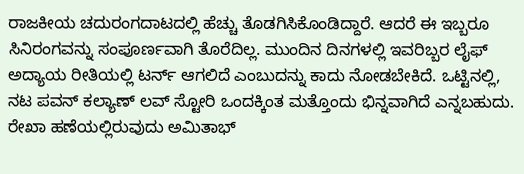ರಾಜಕೀಯ ಚದುರಂಗದಾಟದಲ್ಲಿ ಹೆಚ್ಚು ತೊಡಗಿಸಿಕೊಂಡಿದ್ದಾರೆ. ಆದರೆ ಈ ಇಬ್ಬರೂ ಸಿನಿರಂಗವನ್ನು ಸಂಪೂರ್ಣವಾಗಿ ತೊರೆದಿಲ್ಲ. ಮುಂದಿನ ದಿನಗಳಲ್ಲಿ ಇವರಿಬ್ಬರ ಲೈಫ್ ಅದ್ಯಾಯ ರೀತಿಯಲ್ಲಿ ಟರ್ನ್ ಆಗಲಿದೆ ಎಂಬುದನ್ನು ಕಾದು ನೋಡಬೇಕಿದೆ. ಒಟ್ಟಿನಲ್ಲಿ, ನಟ ಪವನ್ ಕಲ್ಯಾಣ್ ಲವ್ ಸ್ಟೋರಿ ಒಂದಕ್ಕಿಂತ ಮತ್ತೊಂದು ಭಿನ್ನವಾಗಿದೆ ಎನ್ನಬಹುದು. ರೇಖಾ ಹಣೆಯಲ್ಲಿರುವುದು ಅಮಿತಾಭ್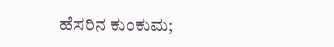ಹೆಸರಿನ ಕುಂಕುಮ;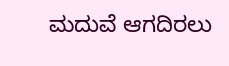ಮದುವೆ ಆಗದಿರಲು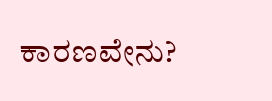ಕಾರಣವೇನು?